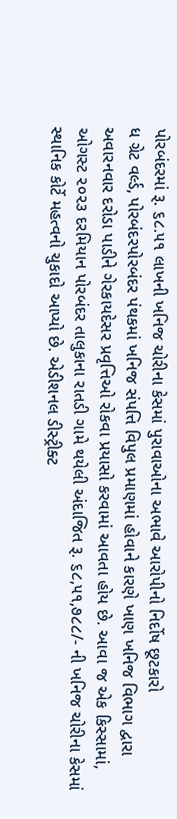પોરબંદરમાં રૂ. ૬૮.૫૧ લાખની ખનિજ ચોરીના કેસમાં પુરાવાઓના અભાવે આરોપીનો નિર્દોષ છૂટકારો
ધ ગ્રેટ વર્લ્ડ, પોરબંદરપોરબંદર પંથકમાં ખનિજ સંપત્તિ વિપુલ પ્રમાણમાં હોવાને કારણે ખાણ ખનિજ વિભાગ દ્વારા અવારનવાર દરોડા પાડીને ગેરકાયદેસર પ્રવૃત્તિઓ રોકવા પ્રયાસો કરવામાં આવતા હોય છે. આવા જ એક કિસ્સામાં, ઓગસ્ટ ૨૦૨૩ દરમિયાન પોરબંદર તાલુકાના રાતડી ગામે થયેલી અંદાજિત રૂ. ૬૮,૫૧,૭૮૮/- ની ખનિજ ચોરીના કેસમાં સ્થાનિક કોર્ટે મહત્વનો ચુકાદો આપ્યો છે. એડીશનલ ડીસ્ટ્રીક્ટ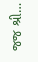જજ શ્રી…